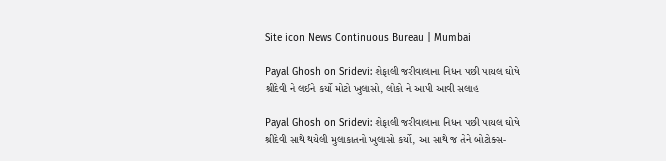Site icon News Continuous Bureau | Mumbai

Payal Ghosh on Sridevi: શેફાલી જરીવાલાના નિધન પછી પાયલ ઘોષે શ્રીદેવી ને લઈને કર્યો મોટો ખુલાસો, લોકો ને આપી આવી સલાહ

Payal Ghosh on Sridevi: શેફાલી જરીવાલાના નિધન પછી પાયલ ઘોષે શ્રીદેવી સાથે થયેલી મુલાકાતનો ખુલાસો કર્યો, આ સાથે જ તેને બોટોક્સ-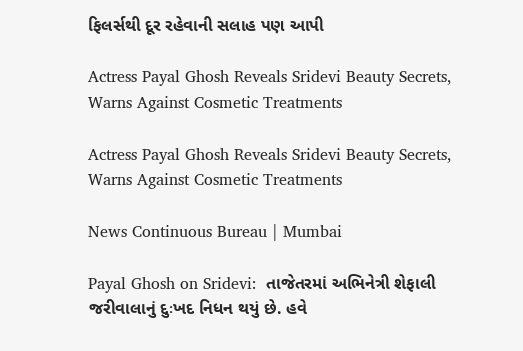ફિલર્સથી દૂર રહેવાની સલાહ પણ આપી

Actress Payal Ghosh Reveals Sridevi Beauty Secrets, Warns Against Cosmetic Treatments

Actress Payal Ghosh Reveals Sridevi Beauty Secrets, Warns Against Cosmetic Treatments

News Continuous Bureau | Mumbai

Payal Ghosh on Sridevi:  તાજેતરમાં અભિનેત્રી શેફાલી જરીવાલાનું દુઃખદ નિધન થયું છે. હવે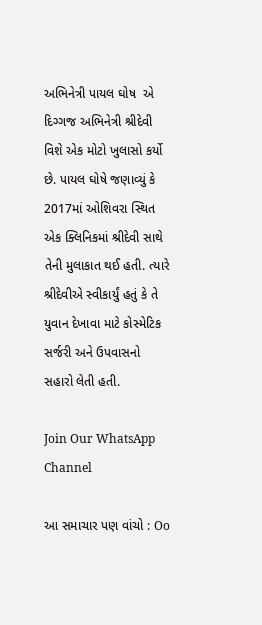અભિનેત્રી પાયલ ઘોષ  એ દિગ્ગજ અભિનેત્રી શ્રીદેવી વિશે એક મોટો ખુલાસો કર્યો છે. પાયલ ઘોષે જણાવ્યું કે 2017માં ઓશિવરા સ્થિત એક ક્લિનિકમાં શ્રીદેવી સાથે તેની મુલાકાત થઈ હતી. ત્યારે શ્રીદેવીએ સ્વીકાર્યું હતું કે તે યુવાન દેખાવા માટે કોસ્મેટિક સર્જરી અને ઉપવાસનો સહારો લેતી હતી.

Join Our WhatsApp Channel

આ સમાચાર પણ વાંચો : Oo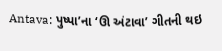Antava: પુષ્પા’ના ‘ઊ અંટાવા’ ગીતની થઇ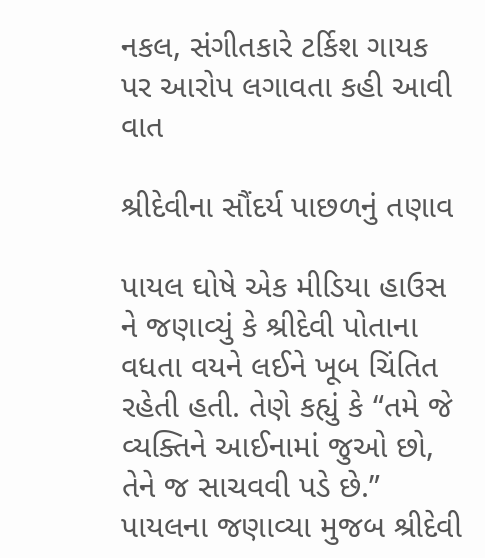નકલ, સંગીતકારે ટર્કિશ ગાયક પર આરોપ લગાવતા કહી આવી વાત

શ્રીદેવીના સૌંદર્ય પાછળનું તણાવ

પાયલ ઘોષે એક મીડિયા હાઉસ ને જણાવ્યું કે શ્રીદેવી પોતાના વધતા વયને લઈને ખૂબ ચિંતિત રહેતી હતી. તેણે કહ્યું કે “તમે જે વ્યક્તિને આઈનામાં જુઓ છો, તેને જ સાચવવી પડે છે.” પાયલના જણાવ્યા મુજબ શ્રીદેવી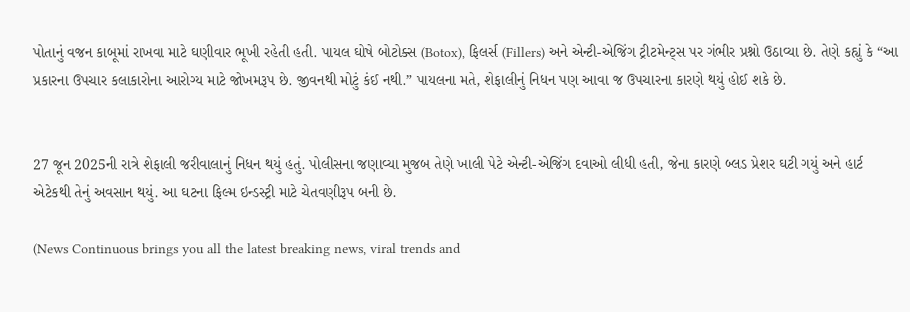પોતાનું વજન કાબૂમાં રાખવા માટે ઘણીવાર ભૂખી રહેતી હતી. પાયલ ઘોષે બોટોક્સ (Botox), ફિલર્સ (Fillers) અને એન્ટી-એજિંગ ટ્રીટમેન્ટ્સ પર ગંભીર પ્રશ્નો ઉઠાવ્યા છે. તેણે કહ્યું કે “આ પ્રકારના ઉપચાર કલાકારોના આરોગ્ય માટે જોખમરૂપ છે. જીવનથી મોટું કંઈ નથી.” પાયલના મતે, શેફાલીનું નિધન પણ આવા જ ઉપચારના કારણે થયું હોઈ શકે છે.


27 જૂન 2025ની રાત્રે શેફાલી જરીવાલાનું નિધન થયું હતું. પોલીસના જણાવ્યા મુજબ તેણે ખાલી પેટે એન્ટી-એજિંગ દવાઓ લીધી હતી, જેના કારણે બ્લડ પ્રેશર ઘટી ગયું અને હાર્ટ એટેકથી તેનું અવસાન થયું. આ ઘટના ફિલ્મ ઇન્ડસ્ટ્રી માટે ચેતવણીરૂપ બની છે.

(News Continuous brings you all the latest breaking news, viral trends and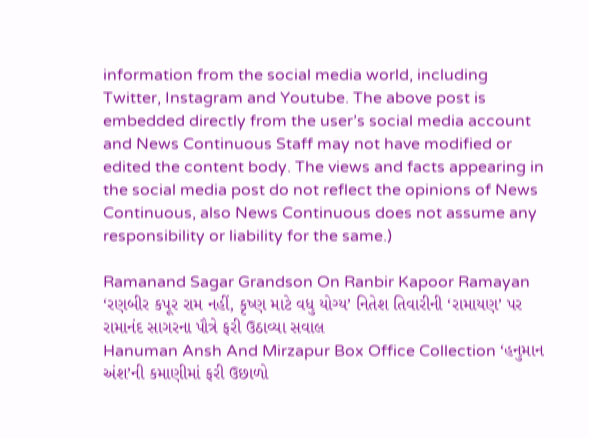information from the social media world, including Twitter, Instagram and Youtube. The above post is embedded directly from the user’s social media account and News Continuous Staff may not have modified or edited the content body. The views and facts appearing in the social media post do not reflect the opinions of News Continuous, also News Continuous does not assume any responsibility or liability for the same.)

Ramanand Sagar Grandson On Ranbir Kapoor Ramayan ‘રણબીર કપૂર રામ નહીં, કૃષ્ણ માટે વધુ યોગ્ય’ નિતેશ તિવારીની ‘રામાયણ’ પર રામાનંદ સાગરના પૌત્રે ફરી ઉઠાવ્યા સવાલ
Hanuman Ansh And Mirzapur Box Office Collection ‘હનુમાન અંશ’ની કમાણીમાં ફરી ઉછાળો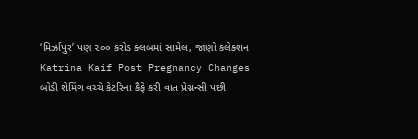‘મિર્ઝાપુર’ પણ ૨૦૦ કરોડ ક્લબમાં સામેલ, જાણો કલેક્શન
Katrina Kaif Post Pregnancy Changes બોડી શેમિંગ વચ્ચે કેટરિના કૈફે કરી વાત પ્રેગ્નન્સી પછી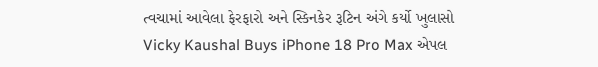ત્વચામાં આવેલા ફેરફારો અને સ્કિનકેર રૂટિન અંગે કર્યો ખુલાસો
Vicky Kaushal Buys iPhone 18 Pro Max એપલ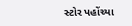સ્ટોર પહોંચ્યા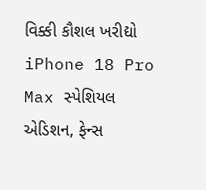વિક્કી કૌશલ ખરીદ્યો iPhone 18 Pro Max સ્પેશિયલ એડિશન, ફેન્સ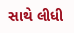સાથે લીધી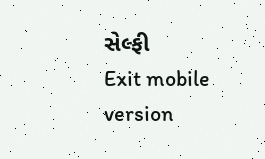સેલ્ફી
Exit mobile version